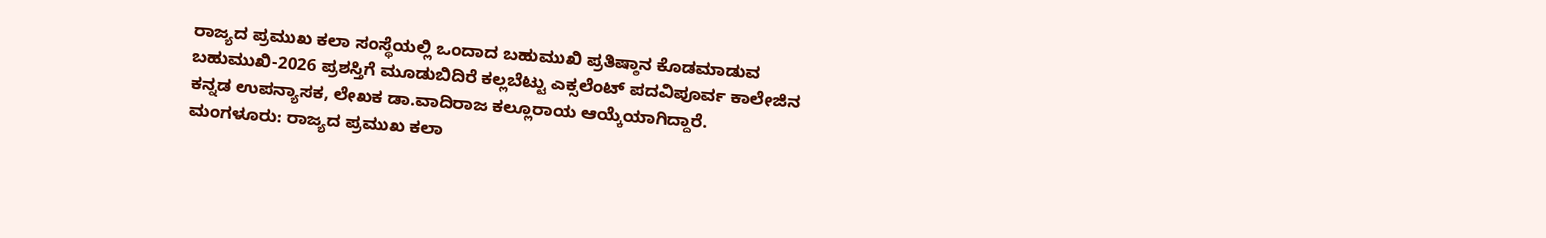ರಾಜ್ಯದ ಪ್ರಮುಖ ಕಲಾ ಸಂಸ್ಥೆಯಲ್ಲಿ ಒಂದಾದ ಬಹುಮುಖಿ ಪ್ರತಿಷ್ಠಾನ ಕೊಡಮಾಡುವ ಬಹುಮುಖಿ-2026 ಪ್ರಶಸ್ತಿಗೆ ಮೂಡುಬಿದಿರೆ ಕಲ್ಲಬೆಟ್ಟು ಎಕ್ಸಲೆಂಟ್ ಪದವಿಪೂರ್ವ ಕಾಲೇಜಿನ ಕನ್ನಡ ಉಪನ್ಯಾಸಕ, ಲೇಖಕ ಡಾ.ವಾದಿರಾಜ ಕಲ್ಲೂರಾಯ ಆಯ್ಕೆಯಾಗಿದ್ದಾರೆ.
ಮಂಗಳೂರು: ರಾಜ್ಯದ ಪ್ರಮುಖ ಕಲಾ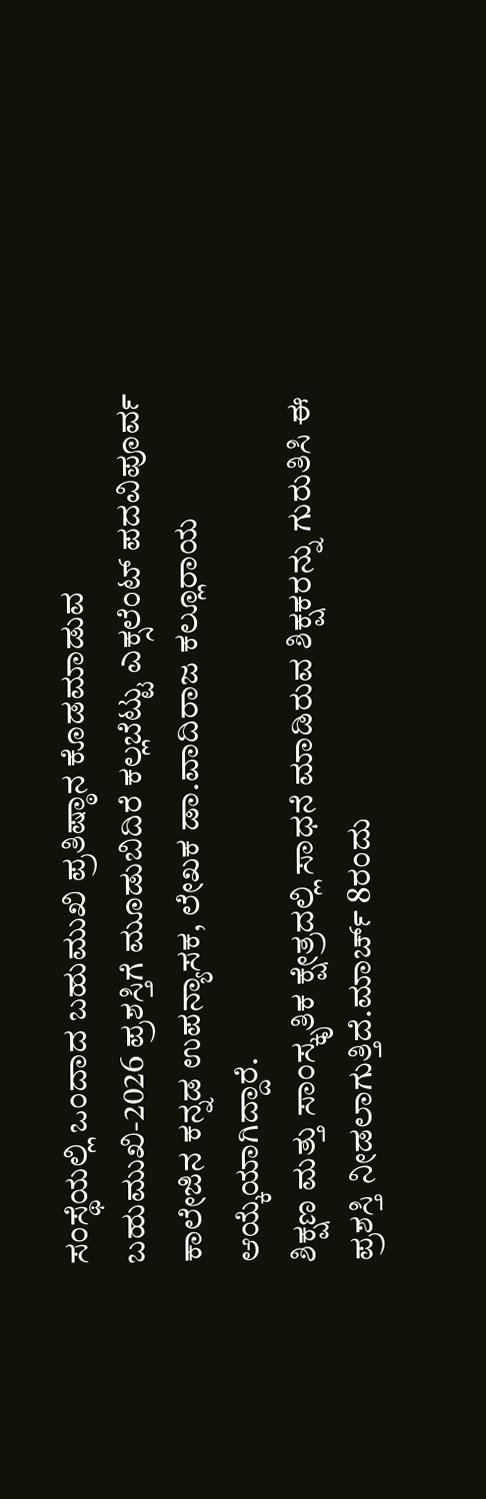ಸಂಸ್ಥೆಯಲ್ಲಿ ಒಂದಾದ ಬಹುಮುಖಿ ಪ್ರತಿಷ್ಠಾನ ಕೊಡಮಾಡುವ ಬಹುಮುಖಿ-2026 ಪ್ರಶಸ್ತಿಗೆ ಮೂಡುಬಿದಿರೆ ಕಲ್ಲಬೆಟ್ಟು ಎಕ್ಸಲೆಂಟ್ ಪದವಿಪೂರ್ವ ಕಾಲೇಜಿನ ಕನ್ನಡ ಉಪನ್ಯಾಸಕ, ಲೇಖಕ ಡಾ.ವಾದಿರಾಜ ಕಲ್ಲೂರಾಯ ಆಯ್ಕೆಯಾಗಿದ್ದಾರೆ.
ಶಿಕ್ಷಣ ಮತ್ತು ಸಾಂಸ್ಕೃತಿಕ ಕ್ಷೇತ್ರದಲ್ಲಿ ಸಾಧನೆ ಮಾಡಿರುವ ಶಿಕ್ಷಕರನ್ನು ಗುರುತಿಸಿ ಈ ಪ್ರಶಸ್ತಿ ನೀಡಲಾಗುತ್ತಿದೆ.ಮಾರ್ಚ್ 8ರಂದು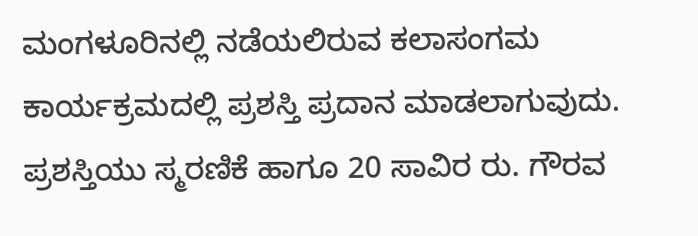ಮಂಗಳೂರಿನಲ್ಲಿ ನಡೆಯಲಿರುವ ಕಲಾಸಂಗಮ ಕಾರ್ಯಕ್ರಮದಲ್ಲಿ ಪ್ರಶಸ್ತಿ ಪ್ರದಾನ ಮಾಡಲಾಗುವುದು. ಪ್ರಶಸ್ತಿಯು ಸ್ಮರಣಿಕೆ ಹಾಗೂ 20 ಸಾವಿರ ರು. ಗೌರವ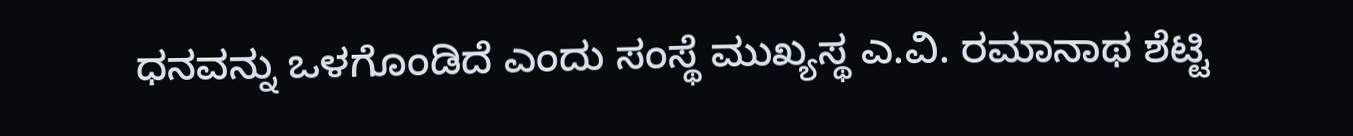ಧನವನ್ನು ಒಳಗೊಂಡಿದೆ ಎಂದು ಸಂಸ್ಥೆ ಮುಖ್ಯಸ್ಥ ಎ.ವಿ. ರಮಾನಾಥ ಶೆಟ್ಟಿ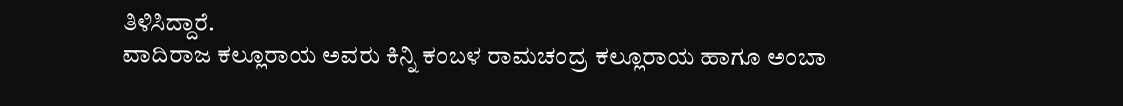ತಿಳಿಸಿದ್ದಾರೆ.
ವಾದಿರಾಜ ಕಲ್ಲೂರಾಯ ಅವರು ಕಿನ್ನಿ ಕಂಬಳ ರಾಮಚಂದ್ರ ಕಲ್ಲೂರಾಯ ಹಾಗೂ ಅಂಬಾ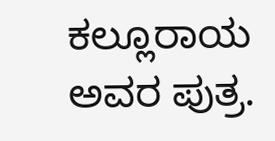ಕಲ್ಲೂರಾಯ ಅವರ ಪುತ್ರ.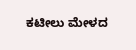ಕಟೀಲು ಮೇಳದ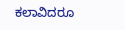ಕಲಾವಿದರೂ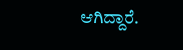ಆಗಿದ್ದಾರೆ.